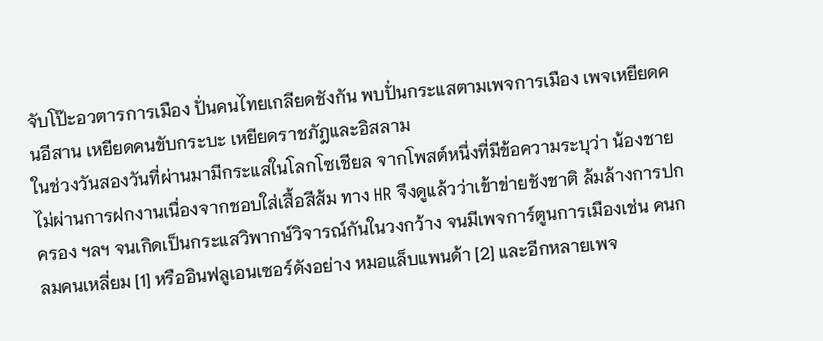จับโป๊ะอวตารการเมือง ปั่นคนไทยเกลียดชังกัน พบปั่นกระแสตามเพจการเมือง เพจเหยียดคนอีสาน เหยียดคนขับกระบะ เหยียดราชภัฎและอิสลาม
ในช่วงวันสองวันที่ผ่านมามีกระแสในโลกโซเชียล จากโพสต์หนึ่งที่มีข้อความระบุว่า น้องชายไม่ผ่านการฝกงานเนื่องจากชอบใส่เสื้อสีส้ม ทาง HR จึงดูแล้วว่าเข้าข่ายชังชาติ ล้มล้างการปกครอง ฯลฯ จนเกิดเป็นกระแสวิพากษ์วิจารณ์กันในวงกว้าง จนมีเพจการ์ตูนการเมืองเช่น คนกลมคนเหลี่ยม [1] หรืออินฟลูเอนเซอร์ดังอย่าง หมอแล็บแพนด้า [2] และอีกหลายเพจ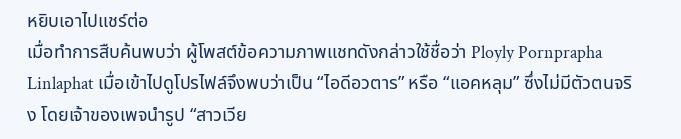หยิบเอาไปแชร์ต่อ
เมื่อทำการสืบค้นพบว่า ผู้โพสต์ข้อความภาพแชทดังกล่าวใช้ชื่อว่า Ployly Pornprapha Linlaphat เมื่อเข้าไปดูโปรไฟล์จึงพบว่าเป็น “ไอดีอวตาร” หรือ “แอคหลุม” ซึ่งไม่มีตัวตนจริง โดยเจ้าของเพจนำรูป “สาวเวีย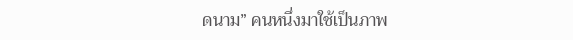ดนาม” คนหนึ่งมาใช้เป็นภาพ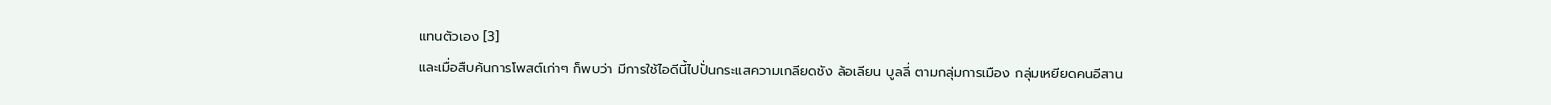แทนตัวเอง [3]
และเมื่อสืบค้นการโพสต์เก่าๆ ก็พบว่า มีการใช้ไอดีนี้ไปปั่นกระแสความเกลียดชัง ล้อเลียน บูลลี่ ตามกลุ่มการเมือง กลุ่มเหยียดคนอีสาน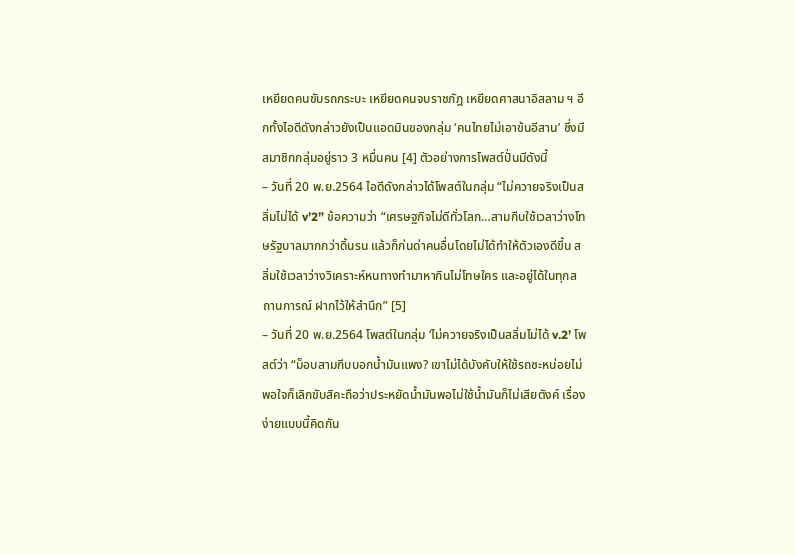เหยียดคนขับรถกระบะ เหยียดคนจบราชภัฎ เหยียดศาสนาอิสลาม ฯ อีกทั้งไอดีดังกล่าวยังเป็นแอดมินของกลุ่ม ‘คนไทยไม่เอาข้นอีสาน’ ซึ่งมีสมาชิกกลุ่มอยู่ราว 3 หมื่นคน [4] ตัวอย่างการโพสต์ปั่นมีดังนี้
– วันที่ 20 พ.ย.2564 ไอดีดังกล่าวได้โพสต์ในกลุ่ม “ไม่ควายจริงเป็นสลิ่มไม่ได้ v’2” ข้อความว่า “เศรษฐกิจไม่ดีทั่วโลก…สามกีบใช้เวลาว่างโทษรัฐบาลมากกว่าดิ้นรน แล้วก็ก่นด่าคนอื่นโดยไม่ได้ทำให้ตัวเองดีขึ้น สลิ่มใช้เวลาว่างวิเคราะห์หนทางทำมาหากินไม่โทษใคร และอยู่ได้ในทุกสถานการณ์ ฝากไว้ให้สำนึก” [5]
– วันที่ 20 พ.ย.2564 โพสต์ในกลุ่ม ‘ไม่ควายจริงเป็นสลิ่มไม่ได้ v.2’ โพสต์ว่า “ม็อบสามกีบบอกน้ำมันแพง? เขาไม่ได้บังคับให้ใช้รถซะหน่อยไม่พอใจก็เลิกขับสิคะถือว่าประหยัดน้ำมันพอไม่ใช้น้ำมันก็ไม่เสียตังค์ เรื่องง่ายแบบนี้คิดกัน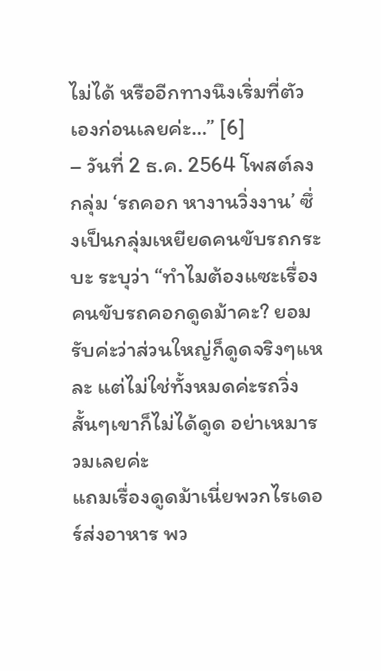ไม่ได้ หรืออีกทางนึงเริ่มที่ตัวเองก่อนเลยค่ะ…” [6]
– วันที่ 2 ธ.ค. 2564 โพสต์ลงกลุ่ม ‘รถคอก หางานวิ่งงาน’ ซึ่งเป็นกลุ่มเหยียดคนขับรถกระบะ ระบุว่า “ทำไมต้องแซะเรื่องคนขับรถคอกดูดม้าคะ? ยอมรับค่ะว่าส่วนใหญ่ก็ดูดจริงๆแหละ แต่ไม่ใช่ทั้งหมดค่ะรถวิ่งสั้นๆเขาก็ไม่ได้ดูด อย่าเหมารวมเลยค่ะ
แถมเรื่องดูดม้าเนี่ยพวกไรเดอร์ส่งอาหาร พว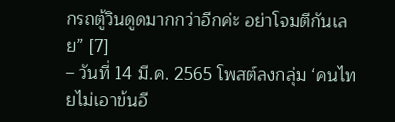กรถตู้วินดูดมากกว่าอีกค่ะ อย่าโจมตีกันเลย” [7]
– วันที่ 14 มี.ค. 2565 โพสต์ลงกลุ่ม ‘คนไทยไม่เอาข้นอี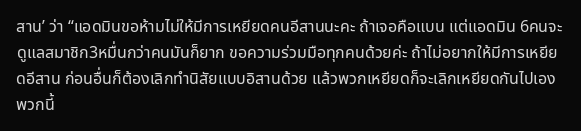สาน’ ว่า “แอดมินขอห้ามไม่ให้มีการเหยียดคนอีสานนะคะ ถ้าเจอคือแบน แต่แอดมิน 6คนจะดูแลสมาชิก3หมื่นกว่าคนมันก็ยาก ขอความร่วมมือทุกคนด้วยค่ะ ถ้าไม่อยากให้มีการเหยียดอีสาน ก่อนอื่นก็ต้องเลิกทำนิสัยแบบอิสานด้วย แล้วพวกเหยียดก็จะเลิกเหยียดกันไปเอง พวกนี้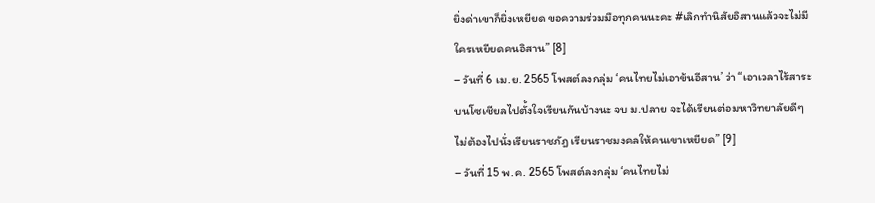ยิ่งด่าเขาก็ยิ่งเหยียด ขอความร่วมมือทุกคนนะคะ #เลิกทำนิสัยอิสานแล้วจะไม่มีใครเหยียดคนอิสาน” [8]
– วันที่ 6 เม.ย. 2565 โพสต์ลงกลุ่ม ‘คนไทยไม่เอาข้นอีสาน’ ว่า “เอาเวลาไร้สาระบนโซเชียลไปตั้งใจเรียนกันบ้างนะ จบ ม.ปลาย จะได้เรียนต่อมหาวิทยาลัยดีๆ ไม่ต้องไปนั่งเรียนราชภัฎ เรียนราชมงคลให้คนเขาเหยียด” [9]
– วันที่ 15 พ.ค. 2565 โพสต์ลงกลุ่ม ‘คนไทยไม่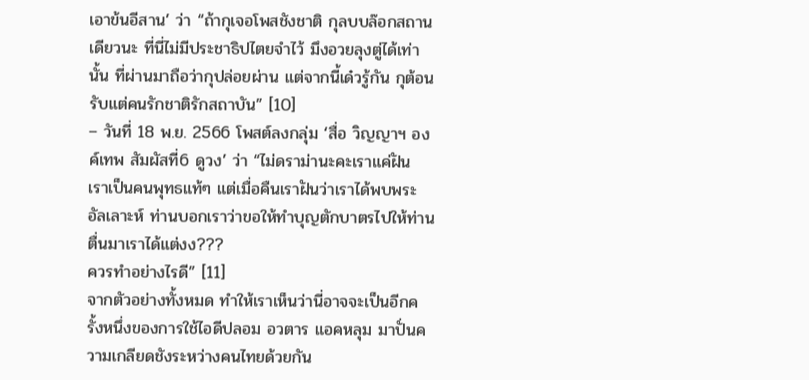เอาข้นอีสาน’ ว่า “ถ้ากุเจอโพสชังชาติ กุลบบล๊อกสถานเดียวนะ ที่นี่ไม่มีประชาธิปไตยจำไว้ มึงอวยลุงตู่ได้เท่านั้น ที่ผ่านมาถือว่ากุปล่อยผ่าน แต่จากนี้เด๋วรู้กัน กุต้อนรับแต่คนรักชาติรักสถาบัน” [10]
– วันที่ 18 พ.ย. 2566 โพสต์ลงกลุ่ม ‘สื่อ วิญญาฯ องค์เทพ สัมผัสที่6 ดูวง’ ว่า “ไม่ดราม่านะคะเราแค่ฝัน เราเป็นคนพุทธแท้ๆ แต่เมื่อคืนเราฝันว่าเราได้พบพระอัลเลาะห์ ท่านบอกเราว่าขอให้ทำบุญตักบาตรไปให้ท่าน ตื่นมาเราได้แต่งง???
ควรทำอย่างไรดี” [11]
จากตัวอย่างทั้งหมด ทำให้เราเห็นว่านี่อาจจะเป็นอีกครั้งหนึ่งของการใช้ไอดีปลอม อวตาร แอคหลุม มาปั่นความเกลียดชังระหว่างคนไทยด้วยกัน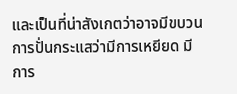และเป็นที่น่าสังเกตว่าอาจมีขบวนการปั่นกระแสว่ามีการเหยียด มีการ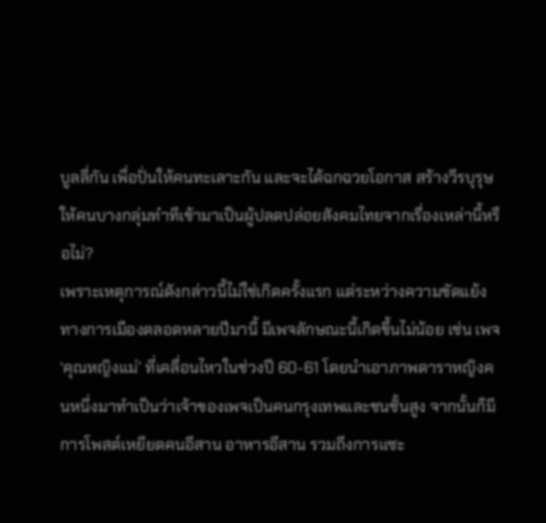บูลลี่กัน เพื่อปั่นให้คนทะเลาะกัน และจะได้ฉกฉวยโอกาส สร้างวีรบุรุษให้คนบางกลุ่มทำทีเข้ามาเป็นผู้ปลดปล่อยสังคมไทยจากเรื่องเหล่านี้หรือไม่?
เพราะเหตุการณ์ดังกล่าวนี้ไม่ใช่เกิดครั้งแรก แต่ระหว่างความขัดแย้งทางการเมืองตลอดหลายปีมานี้ มีเพจลักษณะนี้เกิดขึ้นไม่น้อย เช่น เพจ ‘คุณหญิงแม่’ ที่เคลื่อนไหวในช่วงปี 60-61 โดยนำเอาภาพดาราหญิงคนหนึ่งมาทำเป็นว่าเจ้าของเพจเป็นคนกรุงเทพและชนชั้นสูง จากนั้นก็มีการโพสต์เหยียดคนอีสาน อาหารอีสาน รวมถึงการแซะ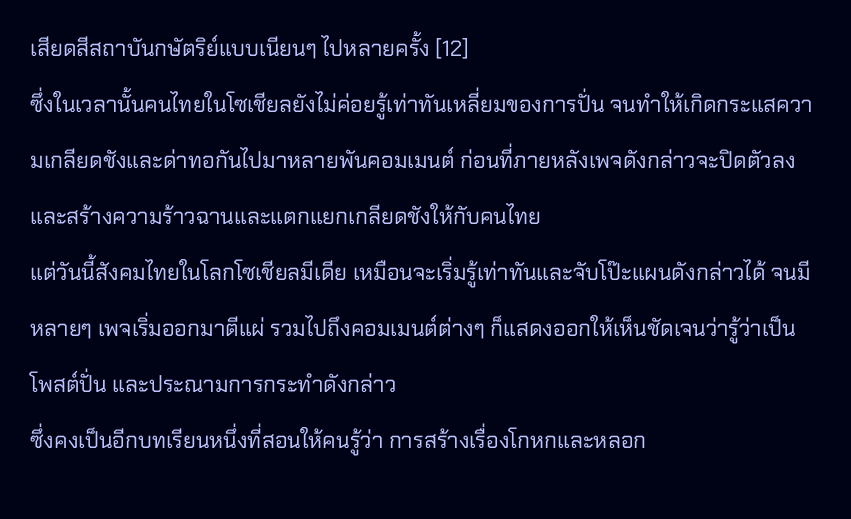เสียดสีสถาบันกษัตริย์แบบเนียนๆ ไปหลายครั้ง [12]
ซึ่งในเวลานั้นคนไทยในโซเชียลยังไม่ค่อยรู้เท่าทันเหลี่ยมของการปั่น จนทำให้เกิดกระแสความเกลียดชังและด่าทอกันไปมาหลายพันคอมเมนต์ ก่อนที่ภายหลังเพจดังกล่าวจะปิดตัวลง และสร้างความร้าวฉานและแตกแยกเกลียดชังให้กับคนไทย
แต่วันนี้สังคมไทยในโลกโซเชียลมีเดีย เหมือนจะเริ่มรู้เท่าทันและจับโป๊ะแผนดังกล่าวได้ จนมีหลายๆ เพจเริ่มออกมาตีแผ่ รวมไปถึงคอมเมนต์ต่างๆ ก็แสดงออกให้เห็นชัดเจนว่ารู้ว่าเป็นโพสต์ปั่น และประณามการกระทำดังกล่าว
ซึ่งคงเป็นอีกบทเรียนหนึ่งที่สอนให้คนรู้ว่า การสร้างเรื่องโกหกและหลอก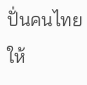ปั่นคนไทยให้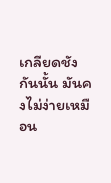เกลียดชังกันนั้น มันคงไม่ง่ายเหมือน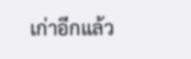เก่าอีกแล้ว